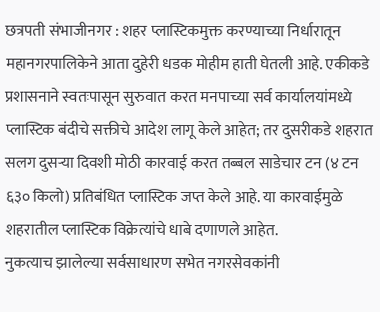छत्रपती संभाजीनगर : शहर प्लास्टिकमुक्त करण्याच्या निर्धारातून महानगरपालिकेने आता दुहेरी धडक मोहीम हाती घेतली आहे. एकीकडे प्रशासनाने स्वतःपासून सुरुवात करत मनपाच्या सर्व कार्यालयांमध्ये प्लास्टिक बंदीचे सक्तीचे आदेश लागू केले आहेत; तर दुसरीकडे शहरात सलग दुसऱ्या दिवशी मोठी कारवाई करत तब्बल साडेचार टन (४ टन ६३० किलो) प्रतिबंधित प्लास्टिक जप्त केले आहे. या कारवाईमुळे शहरातील प्लास्टिक विक्रेत्यांचे धाबे दणाणले आहेत.
नुकत्याच झालेल्या सर्वसाधारण सभेत नगरसेवकांनी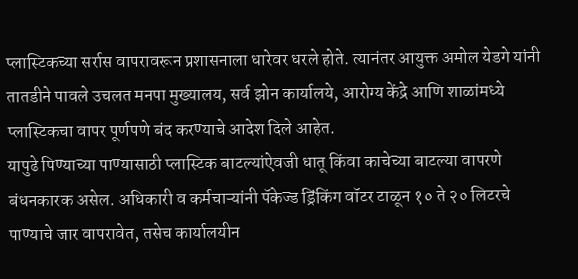प्लास्टिकच्या सर्रास वापरावरून प्रशासनाला धारेवर धरले होते. त्यानंतर आयुक्त अमोल येडगे यांनी तातडीने पावले उचलत मनपा मुख्यालय, सर्व झोन कार्यालये, आरोग्य केंद्रे आणि शाळांमध्ये प्लास्टिकचा वापर पूर्णपणे बंद करण्याचे आदेश दिले आहेत.
यापुढे पिण्याच्या पाण्यासाठी प्लास्टिक बाटल्यांऐवजी धातू किंवा काचेच्या बाटल्या वापरणे बंधनकारक असेल. अधिकारी व कर्मचाऱ्यांनी पॅकेज्ड ड्रिंकिंग वॉटर टाळून १० ते २० लिटरचे पाण्याचे जार वापरावेत, तसेच कार्यालयीन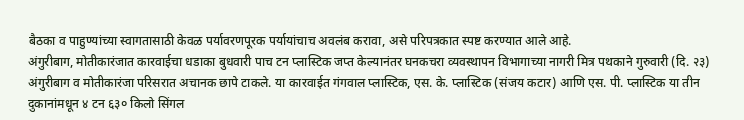बैठका व पाहुण्यांच्या स्वागतासाठी केवळ पर्यावरणपूरक पर्यायांचाच अवलंब करावा, असे परिपत्रकात स्पष्ट करण्यात आले आहे.
अंगुरीबाग, मोतीकारंजात कारवाईचा धडाका बुधवारी पाच टन प्लास्टिक जप्त केल्यानंतर घनकचरा व्यवस्थापन विभागाच्या नागरी मित्र पथकाने गुरुवारी (दि. २३) अंगुरीबाग व मोतीकारंजा परिसरात अचानक छापे टाकले. या कारवाईत गंगवाल प्लास्टिक, एस. के. प्लास्टिक (संजय कटार) आणि एस. पी. प्लास्टिक या तीन दुकानांमधून ४ टन ६३० किलो सिंगल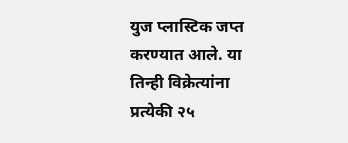युज प्लास्टिक जप्त करण्यात आले. या तिन्ही विक्रेत्यांना प्रत्येकी २५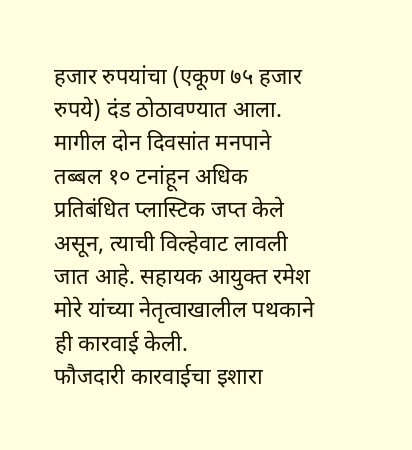हजार रुपयांचा (एकूण ७५ हजार रुपये) दंड ठोठावण्यात आला. मागील दोन दिवसांत मनपाने तब्बल १० टनांहून अधिक प्रतिबंधित प्लास्टिक जप्त केले असून, त्याची विल्हेवाट लावली जात आहे. सहायक आयुक्त रमेश मोरे यांच्या नेतृत्वाखालील पथकाने ही कारवाई केली.
फौजदारी कारवाईचा इशारा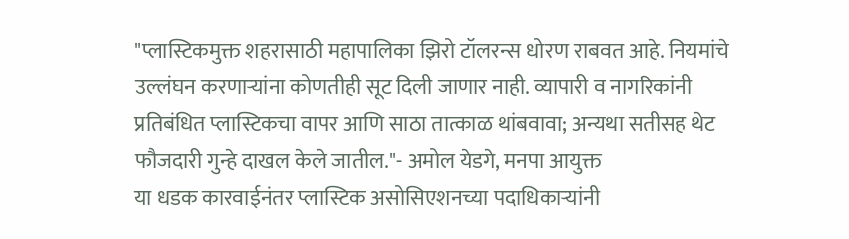"प्लास्टिकमुक्त शहरासाठी महापालिका झिरो टॉलरन्स धोरण राबवत आहे. नियमांचे उल्लंघन करणाऱ्यांना कोणतीही सूट दिली जाणार नाही. व्यापारी व नागरिकांनी प्रतिबंधित प्लास्टिकचा वापर आणि साठा तात्काळ थांबवावा; अन्यथा सतीसह थेट फौजदारी गुन्हे दाखल केले जातील."- अमोल येडगे, मनपा आयुक्त
या धडक कारवाईनंतर प्लास्टिक असोसिएशनच्या पदाधिकाऱ्यांनी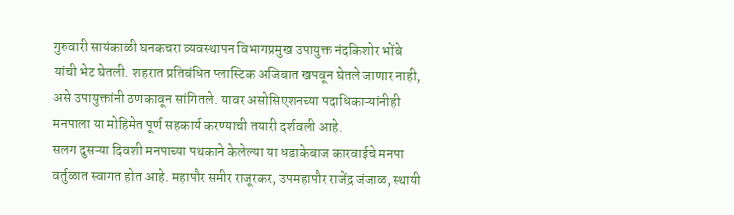गुरुवारी सायंकाळी घनकचरा व्यवस्थापन विभागप्रमुख उपायुक्त नंदकिशोर भोंबे यांची भेट घेतली. शहरात प्रतिबंधित प्लास्टिक अजिबात खपवून घेतले जाणार नाही, असे उपायुक्तांनी ठणकावून सांगितले. यावर असोसिएशनच्या पदाधिकाऱ्यांनीही मनपाला या मोहिमेत पूर्ण सहकार्य करण्याची तयारी दर्शवली आहे.
सलग दुसऱ्या दिवशी मनपाच्या पथकाने केलेल्या या धडाकेबाज कारवाईचे मनपा वर्तुळात स्वागत होत आहे. महापौर समीर राजूरकर, उपमहापौर राजेंद्र जंजाळ, स्थायी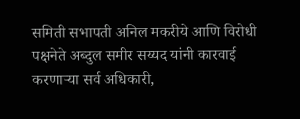समिती सभापती अनिल मकरीये आणि विरोधी पक्षनेते अब्दुल समीर सय्यद यांनी कारवाई करणाऱ्या सर्व अधिकारी,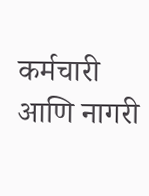कर्मचारी आणि नागरी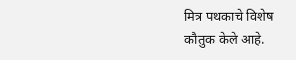मित्र पथकाचे विशेष कौतुक केले आहे.